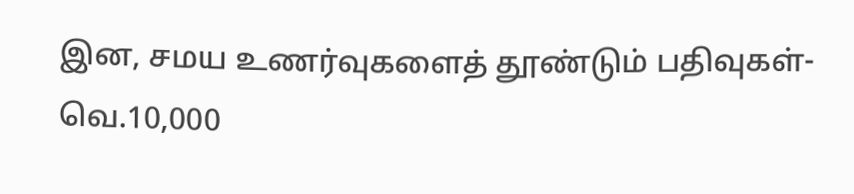இன, சமய உணர்வுகளைத் தூண்டும் பதிவுகள்-வெ.10,000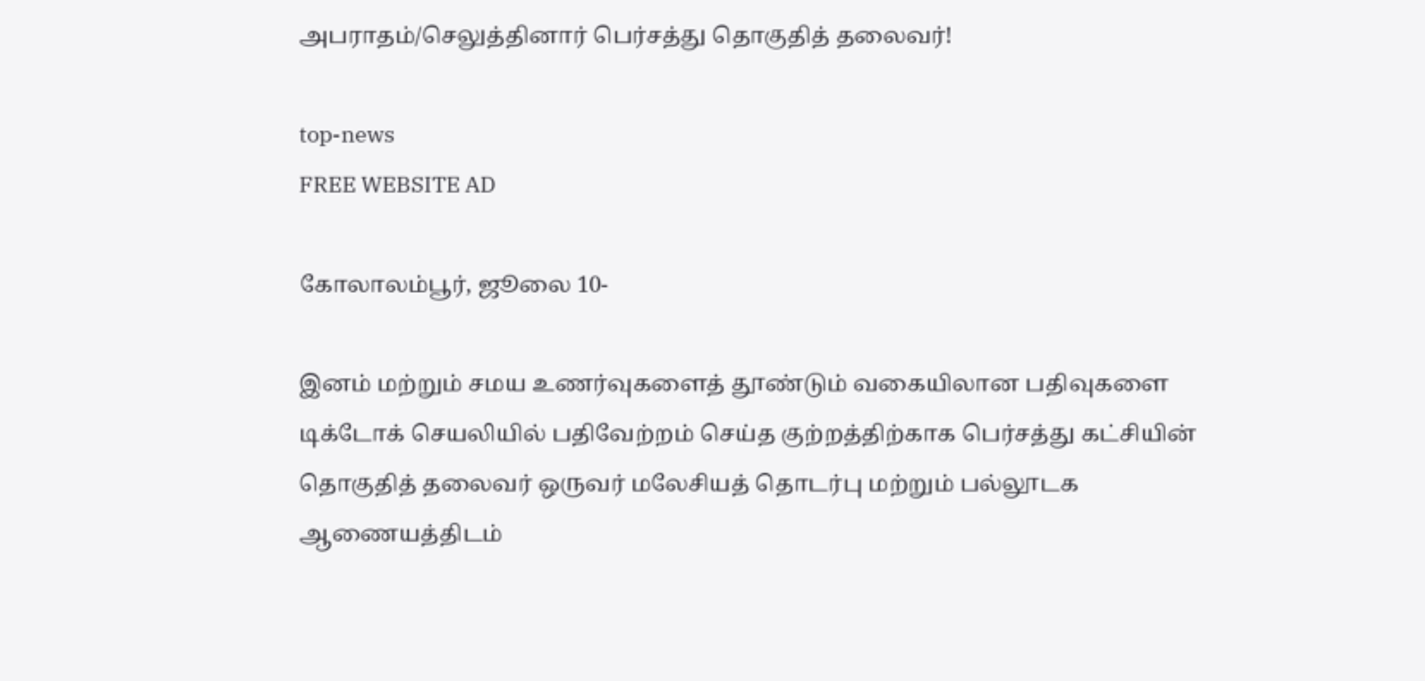அபராதம்/செலுத்தினார் பெர்சத்து தொகுதித் தலைவர்!

top-news
FREE WEBSITE AD

கோலாலம்பூர், ஜூலை 10-

இனம் மற்றும் சமய உணர்வுகளைத் தூண்டும் வகையிலான பதிவுகளை டிக்டோக் செயலியில் பதிவேற்றம் செய்த குற்றத்திற்காக பெர்சத்து கட்சியின் தொகுதித் தலைவர் ஒருவர் மலேசியத் தொடர்பு மற்றும் பல்லூடக ஆணையத்திடம்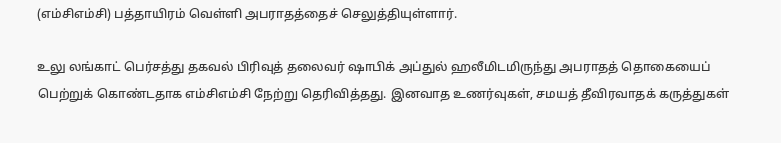(எம்சிஎம்சி) பத்தாயிரம் வெள்ளி அபராதத்தைச் செலுத்தியுள்ளார்.

உலு லங்காட் பெர்சத்து தகவல் பிரிவுத் தலைவர் ஷாபிக் அப்துல் ஹலீமிடமிருந்து அபராதத் தொகையைப் பெற்றுக் கொண்டதாக எம்சிஎம்சி நேற்று தெரிவித்தது. இனவாத உணர்வுகள், சமயத் தீவிரவாதக் கருத்துகள்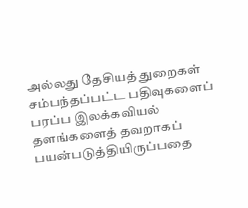அல்லது தேசியத் துறைகள் சம்பந்தப்பட்ட பதிவுகளைப் பரப்ப இலக்கவியல் தளங்களைத் தவறாகப் பயன்படுத்தியிருப்பதை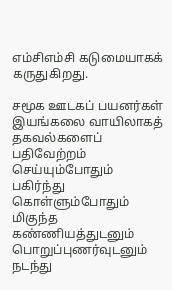எம்சிஎம்சி கடுமையாகக் கருதுகிறது.

சமூக ஊடகப் பயனர்கள் இயங்கலை வாயிலாகத் தகவல்களைப் பதிவேற்றம் செய்யும்போதும் பகிர்ந்து கொள்ளும்போதும் மிகுந்த கண்ணியத்துடனும் பொறுப்புணர்வுடனும் நடந்து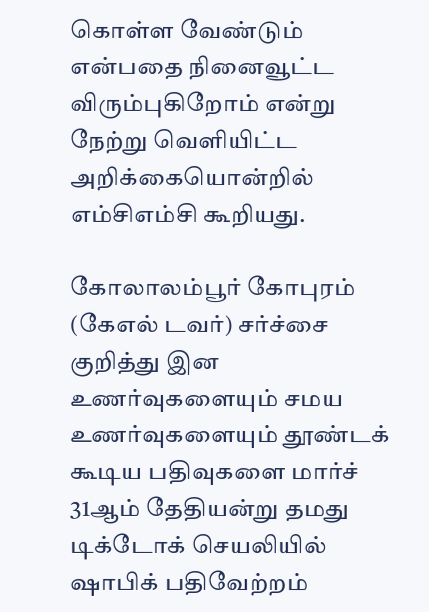கொள்ள வேண்டும் என்பதை நினைவூட்ட விரும்புகிறோம் என்று நேற்று வெளியிட்ட அறிக்கையொன்றில் எம்சிஎம்சி கூறியது.

கோலாலம்பூர் கோபுரம் (கேஎல் டவர்) சர்ச்சை குறித்து இன உணர்வுகளையும் சமய உணர்வுகளையும் தூண்டக் கூடிய பதிவுகளை மார்ச் 31ஆம் தேதியன்று தமது டிக்டோக் செயலியில் ஷாபிக் பதிவேற்றம்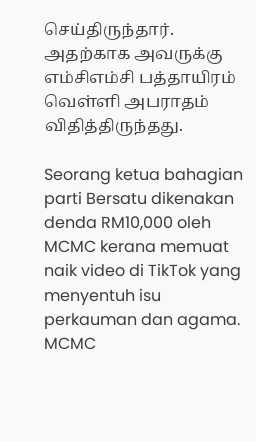செய்திருந்தார். அதற்காக அவருக்கு எம்சிஎம்சி பத்தாயிரம் வெள்ளி அபராதம் விதித்திருந்தது.

Seorang ketua bahagian parti Bersatu dikenakan denda RM10,000 oleh MCMC kerana memuat naik video di TikTok yang menyentuh isu perkauman dan agama. MCMC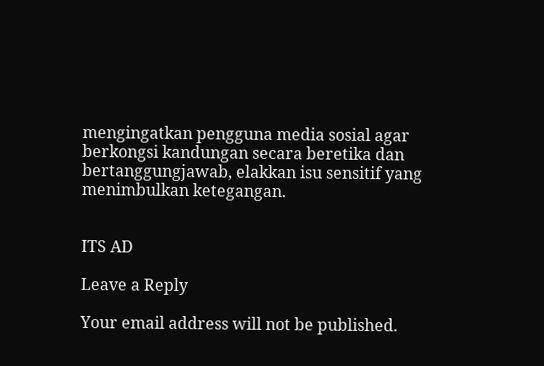mengingatkan pengguna media sosial agar berkongsi kandungan secara beretika dan bertanggungjawab, elakkan isu sensitif yang menimbulkan ketegangan.


ITS AD

Leave a Reply

Your email address will not be published.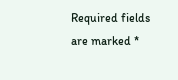Required fields are marked *